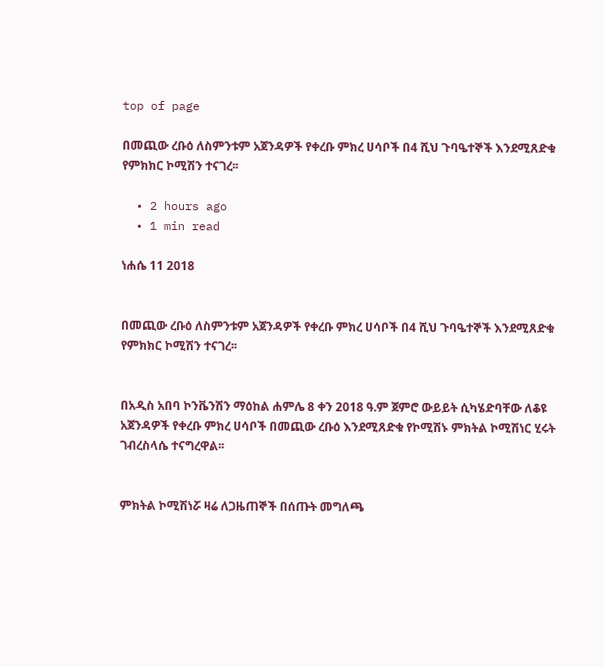top of page

በመጪው ረቡዕ ለስምንቱም አጀንዳዎች የቀረቡ ምክረ ሀሳቦች በ4 ሺህ ጉባዔተኞች እንደሚጸድቁ የምክክር ኮሚሽን ተናገረ፡፡

  • 2 hours ago
  • 1 min read

ነሐሴ 11 2018


በመጪው ረቡዕ ለስምንቱም አጀንዳዎች የቀረቡ ምክረ ሀሳቦች በ4 ሺህ ጉባዔተኞች እንደሚጸድቁ የምክክር ኮሚሽን ተናገረ፡፡


በአዲስ አበባ ኮንቬንሽን ማዕከል ሐምሌ 8 ቀን 2018 ዓ.ም ጀምሮ ውይይት ሲካሄድባቸው ለቆዩ አጀንዳዎች የቀረቡ ምክረ ሀሳቦች በመጪው ረቡዕ እንደሚጸድቁ የኮሚሽኑ ምክትል ኮሚሽነር ሂሩት ገብረስላሴ ተናግረዋል፡፡


ምክትል ኮሚሽነሯ ዛሬ ለጋዜጠኞች በሰጡት መግለጫ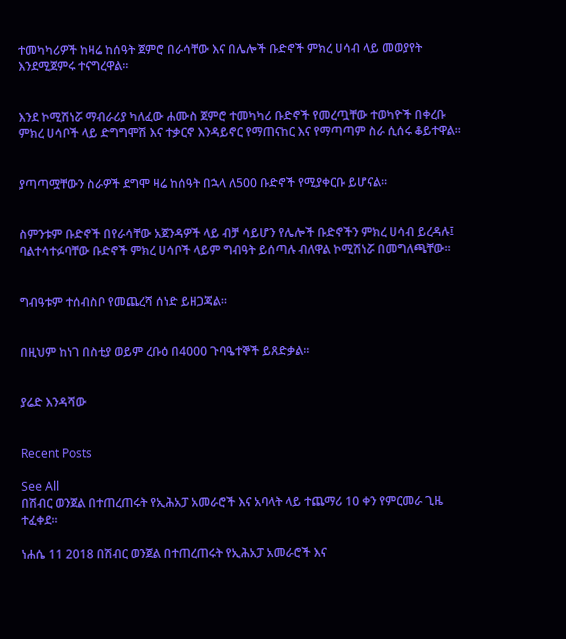ተመካካሪዎች ከዛሬ ከሰዓት ጀምሮ በራሳቸው እና በሌሎች ቡድኖች ምክረ ሀሳብ ላይ መወያየት እንደሚጀምሩ ተናግረዋል፡፡


እንደ ኮሚሽነሯ ማብራሪያ ካለፈው ሐሙስ ጀምሮ ተመካካሪ ቡድኖች የመረጧቸው ተወካዮች በቀረቡ ምክረ ሀሳቦች ላይ ድግግሞሽ እና ተቃርኖ እንዳይኖር የማጠናከር እና የማጣጣም ስራ ሲሰሩ ቆይተዋል፡፡


ያጣጣሟቸውን ስራዎች ደግሞ ዛሬ ከሰዓት በኋላ ለ500 ቡድኖች የሚያቀርቡ ይሆናል፡፡


ስምንቱም ቡድኖች በየራሳቸው አጀንዳዎች ላይ ብቻ ሳይሆን የሌሎች ቡድኖችን ምክረ ሀሳብ ይረዳሉ፤ ባልተሳተፉባቸው ቡድኖች ምክረ ሀሳቦች ላይም ግብዓት ይሰጣሉ ብለዋል ኮሚሽነሯ በመግለጫቸው፡፡


ግብዓቱም ተሰብስቦ የመጨረሻ ሰነድ ይዘጋጃል፡፡


በዚህም ከነገ በስቲያ ወይም ረቡዕ በ4000 ጉባዔተኞች ይጸድቃል፡፡


ያሬድ እንዳሻው


Recent Posts

See All
በሽብር ወንጀል በተጠረጠሩት የኢሕአፓ አመራሮች እና አባላት ላይ ተጨማሪ 10 ቀን የምርመራ ጊዜ ተፈቀደ፡፡

ነሐሴ 11 2018 በሽብር ወንጀል በተጠረጠሩት የኢሕአፓ አመራሮች እና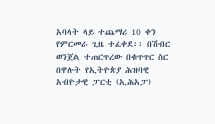አባላት ላይ ተጨማሪ 10 ቀን የምርመራ ጊዜ ተፈቀደ፡፡ በሽብር ወንጀል ተጠርጥረው በቁጥጥር ስር በዋሉት የኢትዮጵያ ሕዝባዊ አብዮታዊ ፓርቲ (ኢሕአፓ)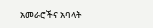አመራሮችና አባላት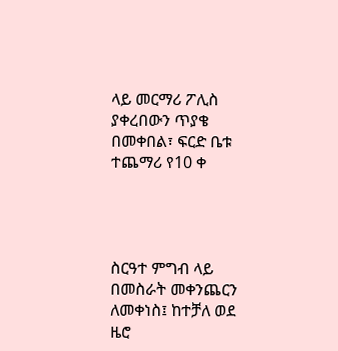ላይ መርማሪ ፖሊስ ያቀረበውን ጥያቄ በመቀበል፣ ፍርድ ቤቱ ተጨማሪ የ10 ቀ




ስርዓተ ምግብ ላይ በመስራት መቀንጨርን ለመቀነስ፤ ከተቻለ ወደ ዜሮ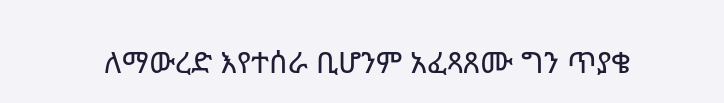ለማውረድ እየተሰራ ቢሆንም አፈጻጸሙ ግን ጥያቄ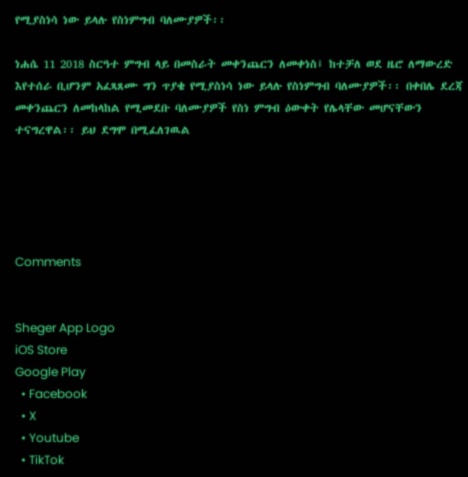የሚያስነሳ ነው ይላሉ የስነምግብ ባለሙያዎች፡፡

ነሐሴ 11 2018 ስርዓተ ምግብ ላይ በመስራት መቀንጨርን ለመቀነስ፤ ከተቻለ ወደ ዜሮ ለማውረድ እየተሰራ ቢሆንም አፈጻጸሙ ግን ጥያቄ የሚያስነሳ ነው ይላሉ የስነምግብ ባለሙያዎች፡፡ በቀበሌ ደረጃ መቀንጨርን ለመከላከል የሚመደቡ ባለሙያዎች የስነ ምግብ ዕውቀት የሌላቸው መሆናቸውን ተናግረዋል፡፡ ይህ ደግሞ በሚፈለገዉል





Comments


Sheger App Logo
iOS Store
Google Play
  • Facebook
  • X
  • Youtube
  • TikTok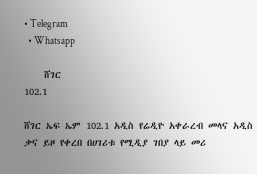• Telegram
  • Whatsapp

    ሸገር
102.1

ሸገር ኤፍ ኤም 102.1 አዲስ የሬዲዮ አቀራረብ መላና አዲስ ቃና ይዞ የቀረበ በሀገሪቱ የሚዲያ ገበያ ላይ መሪ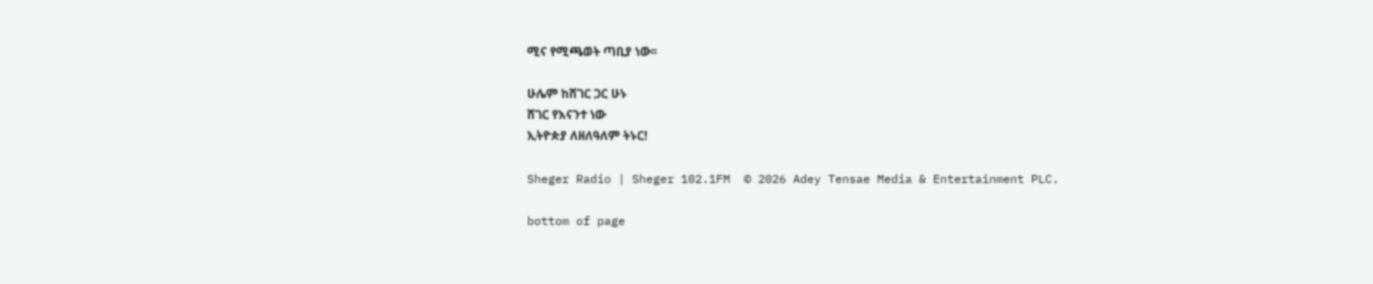ሚና የሚጫወት ጣቢያ ነው፡፡

ሁሌም ከሸገር ጋር ሁኑ
ሸገር የእናንተ ነው
ኢትዮጵያ ለዘለዓለም ትኑር!

Sheger Radio | Sheger 102.1FM  © 2026 Adey Tensae Media & Entertainment PLC.

bottom of page